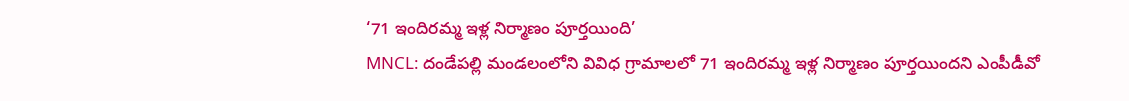‘71 ఇందిరమ్మ ఇళ్ల నిర్మాణం పూర్తయింది’
MNCL: దండేపల్లి మండలంలోని వివిధ గ్రామాలలో 71 ఇందిరమ్మ ఇళ్ల నిర్మాణం పూర్తయిందని ఎంపీడీవో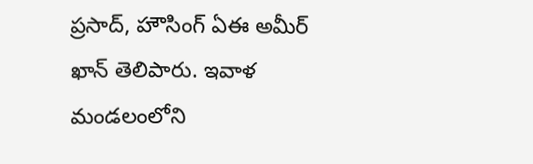ప్రసాద్, హౌసింగ్ ఏఈ అమీర్ ఖాన్ తెలిపారు. ఇవాళ మండలంలోని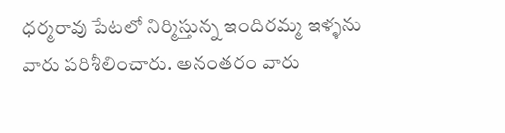ధర్మరావు పేటలో నిర్మిస్తున్న ఇందిరమ్మ ఇళ్ళను వారు పరిశీలించారు. అనంతరం వారు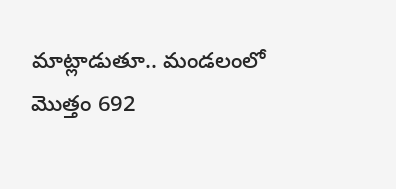మాట్లాడుతూ.. మండలంలో మొత్తం 692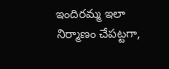ఇందిరమ్మ ఇలా నిర్మాణం చేపట్టగా,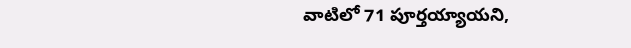వాటిలో 71 పూర్తయ్యాయని,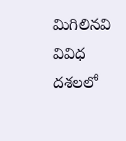మిగిలినవి వివిధ దశలలో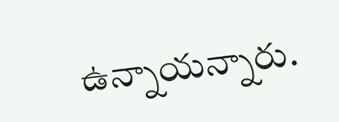ఉన్నాయన్నారు.